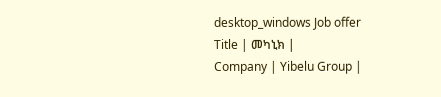desktop_windows Job offer
Title | መካኒክ |
Company | Yibelu Group |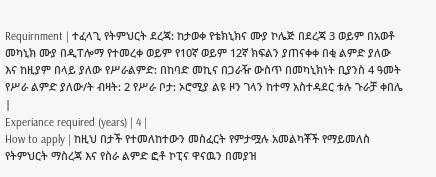Requirnment | ተፈላጊ የትምህርት ደረጃ: ከታወቀ የቴክኒክና ሙያ ኮሌጅ በደረጃ 3 ወይም በአወቶ መካኒክ ሙያ በዲፐሎማ የተመረቀ ወይም የ10ኛ ወይም 12ኛ ክፍልን ያጠናቀቀ በቂ ልምድ ያለው እና ከዚያም በላይ ያለው የሥራልምድ: በከባድ መኪና በጋራዥ ውስጥ በመካኒክነት ቢያንስ 4 ዓመት የሥራ ልምድ ያለው/ት ብዛት: 2 የሥራ ቦታ: ኦሮሚያ ልዩ ዞን ገላን ከተማ አስተዳደር ቱሉ ጉራቻ ቀበሌ |
Experiance required (years) | 4 |
How to apply | ከዚህ በታች የተመለከተውን መስፈርት የምታሟሉ አመልካቾች የማይመለስ የትምህርት ማስረጃ እና የስራ ልምድ ፎቶ ኮፒና ዋናዉን በመያዝ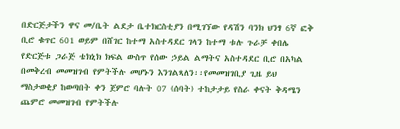በድርጅታችን ዋና መ/ቤት ልደታ ቤተክርስቲያን በሚገኘው የዳሽን ባንክ ህንፃ 6ኛ ፎቅ ቢሮ ቁጥር 601 ወይም በሸገር ከተማ አስተዳደር ገላን ከተማ ቱሉ ጉራቻ ቀበሌ የድርጅቱ ጋራጅ ቴክኒክ ክፍል ውስጥ የሰው ኃይል ልማትና አስተዳደር ቢሮ በአካል በመቅረብ መመዝገብ የምትችሉ መሆኑን እንገልጻለን፡፡የመመዝገቢያ ጊዜ ይህ ማስታወቂያ ከወጣበት ቀን ጀምሮ ባሉት 07 (ሰባት) ተከታታይ የስራ ቀናት ቅዳሜን ጨምሮ መመዝገብ የምትችሉ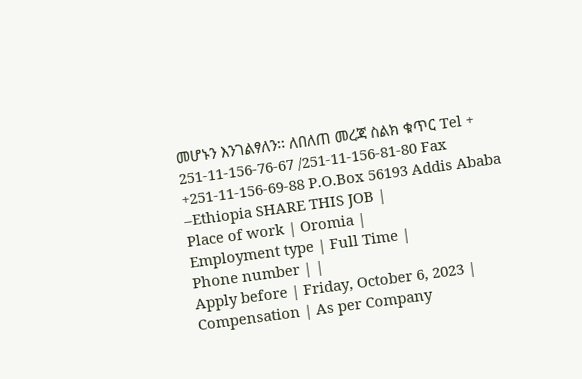መሆኑን እንገልፃለን፡፡ ለበለጠ መረጃ ስልክ ቁጥር Tel + 251-11-156-76-67 /251-11-156-81-80 Fax +251-11-156-69-88 P.O.Box 56193 Addis Ababa –Ethiopia SHARE THIS JOB |
Place of work | Oromia |
Employment type | Full Time |
Phone number | |
Apply before | Friday, October 6, 2023 |
Compensation | As per Company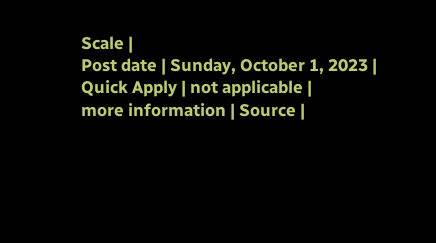Scale |
Post date | Sunday, October 1, 2023 |
Quick Apply | not applicable |
more information | Source |